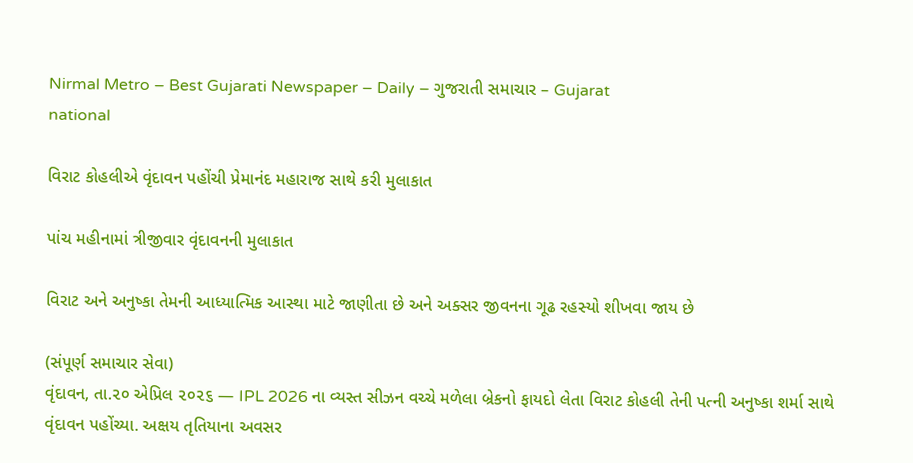Nirmal Metro – Best Gujarati Newspaper – Daily – ગુજરાતી સમાચાર – Gujarat
national

વિરાટ કોહલીએ વૃંદાવન પહોંચી પ્રેમાનંદ મહારાજ સાથે કરી મુલાકાત

પાંચ મહીનામાં ત્રીજીવાર વૃંદાવનની મુલાકાત

વિરાટ અને અનુષ્કા તેમની આધ્યાત્મિક આસ્થા માટે જાણીતા છે અને અક્સર જીવનના ગૂઢ રહસ્યો શીખવા જાય છે

(સંપૂર્ણ સમાચાર સેવા)
વૃંદાવન, તા.૨૦ એપ્રિલ ૨૦૨૬ — IPL 2026 ના વ્યસ્ત સીઝન વચ્ચે મળેલા બ્રેકનો ફાયદો લેતા વિરાટ કોહલી તેની પત્ની અનુષ્કા શર્મા સાથે વૃંદાવન પહોંચ્યા. અક્ષય તૃતિયાના અવસર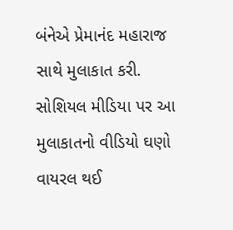બંનેએ પ્રેમાનંદ મહારાજ સાથે મુલાકાત કરી. સોશિયલ મીડિયા પર આ મુલાકાતનો વીડિયો ઘણો વાયરલ થઈ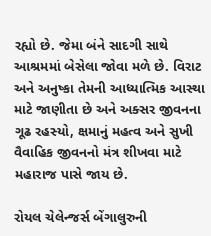રહ્યો છે. જેમા બંને સાદગી સાથે આશ્રમમાં બેસેલા જોવા મળે છે. વિરાટ અને અનુષ્કા તેમની આધ્યાત્મિક આસ્થા માટે જાણીતા છે અને અક્સર જીવનના ગૂઢ રહસ્યો, ક્ષમાનું મહત્વ અને સુખી વૈવાહિક જીવનનો મંત્ર શીખવા માટે મહારાજ પાસે જાય છે.

રોયલ ચેલેન્જર્સ બેંગાલુરુની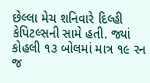છેલ્લા મેચ શનિવારે દિલ્હી કેપિટલ્સની સામે હતી. જ્યાં કોહલી ૧૩ બોલમાં માત્ર ૧૯ રન જ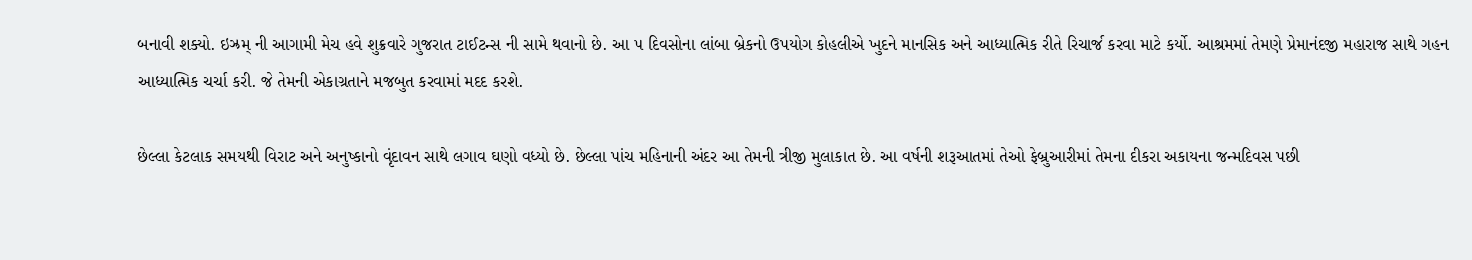બનાવી શક્યો. ઇઝ્રમ્ ની આગામી મેચ હવે શુક્રવારે ગુજરાત ટાઈટન્સ ની સામે થવાનો છે. આ ૫ દિવસોના લાંબા બ્રેકનો ઉપયોગ કોહલીએ ખુદને માનસિક અને આધ્યાત્મિક રીતે રિચાર્જ કરવા માટે કર્યો. આશ્રમમાં તેમણે પ્રેમાનંદજી મહારાજ સાથે ગહન આધ્યાત્મિક ચર્ચા કરી. જે તેમની એકાગ્રતાને મજબુત કરવામાં મદદ કરશે.

છેલ્લા કેટલાક સમયથી વિરાટ અને અનુષ્કાનો વૃંદાવન સાથે લગાવ ઘણો વધ્યો છે. છેલ્લા પાંચ મહિનાની અંદર આ તેમની ત્રીજી મુલાકાત છે. આ વર્ષની શરૂઆતમાં તેઓ ફેબ્રુઆરીમાં તેમના દીકરા અકાયના જન્મદિવસ પછી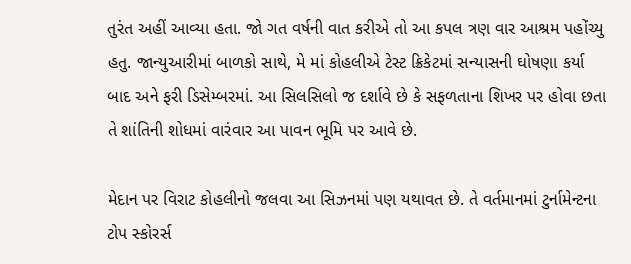તુરંત અહીં આવ્યા હતા. જો ગત વર્ષની વાત કરીએ તો આ કપલ ત્રણ વાર આશ્રમ પહોંચ્યુ હતુ. જાન્યુઆરીમાં બાળકો સાથે, મે માં કોહલીએ ટેસ્ટ ક્રિકેટમાં સન્યાસની ઘોષણા કર્યા બાદ અને ફરી ડિસેમ્બરમાં. આ સિલસિલો જ દર્શાવે છે કે સફળતાના શિખર પર હોવા છતા તે શાંતિની શોધમાં વારંવાર આ પાવન ભૂમિ પર આવે છે.

મેદાન પર વિરાટ કોહલીનો જલવા આ સિઝનમાં પણ યથાવત છે. તે વર્તમાનમાં ટુર્નામેન્ટના ટોપ સ્કોરર્સ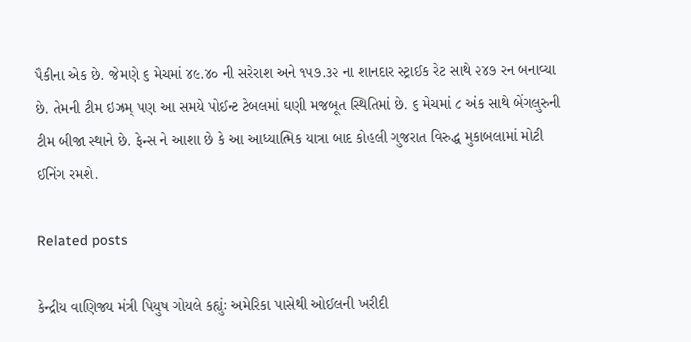પૈકીના એક છે. જેમણે ૬ મેચમાં ૪૯.૪૦ ની સરેરાશ અને ૧૫૭.૩૨ ના શાનદાર સ્ટ્રાઈક રેટ સાથે ૨૪૭ રન બનાવ્યા છે. તેમની ટીમ ઇઝ્રમ્ પણ આ સમયે પોઈન્ટ ટેબલમાં ઘણી મજબૂત સ્થિતિમાં છે. ૬ મેચમાં ૮ અંક સાથે બેંગલુરુની ટીમ બીજા સ્થાને છે. ફેન્સ ને આશા છે કે આ આધ્યાત્મિક યાત્રા બાદ કોહલી ગુજરાત વિરુદ્ધ મુકાબલામાં મોટી ઈનિંગ રમશે.

Related posts

કેન્દ્રીય વાણિજ્ય મંત્રી પિયુષ ગોયલે કહ્યુંઃ અમેરિકા પાસેથી ઓઈલની ખરીદી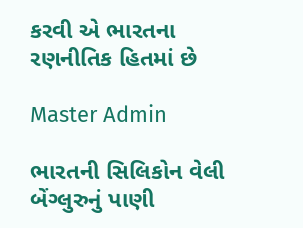કરવી એ ભારતના રણનીતિક હિતમાં છે

Master Admin

ભારતની સિલિકોન વેલી બેંગ્લુરુનું પાણી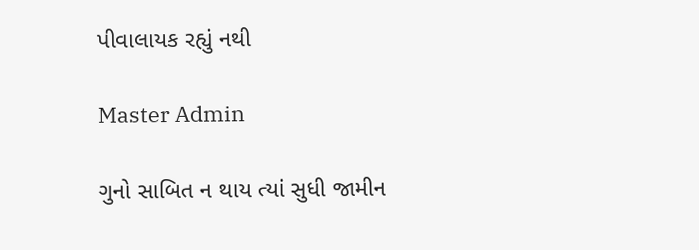પીવાલાયક રહ્યું નથી

Master Admin

ગુનો સાબિત ન થાય ત્યાં સુધી જામીન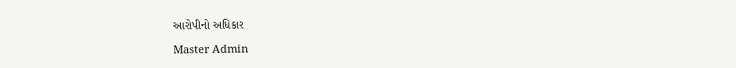આરોપીનો અધિકાર

Master Admin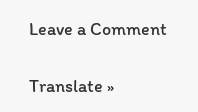Leave a Comment

Translate »